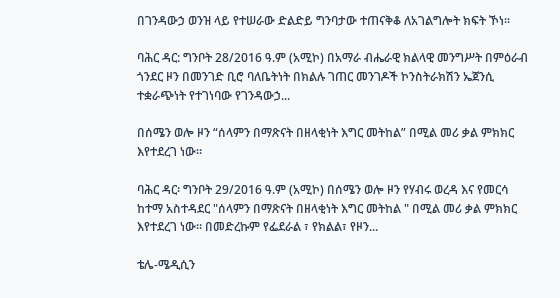በገንዳውኃ ወንዝ ላይ የተሠራው ድልድይ ግንባታው ተጠናቅቆ ለአገልግሎት ክፍት ኾነ።

ባሕር ዳር: ግንቦት 28/2016 ዓ.ም (አሚኮ) በአማራ ብሔራዊ ክልላዊ መንግሥት በምዕራብ ጎንደር ዞን በመንገድ ቢሮ ባለቤትነት በክልሉ ገጠር መንገዶች ኮንስትራክሽን ኤጀንሲ ተቋራጭነት የተገነባው የገንዳውኃ...

በሰሜን ወሎ ዞን “ሰላምን በማጽናት በዘላቂነት እግር መትከል” በሚል መሪ ቃል ምክክር እየተደረገ ነው።

ባሕር ዳር፡ ግንቦት 29/2016 ዓ.ም (አሚኮ) በሰሜን ወሎ ዞን የሃብሩ ወረዳ እና የመርሳ ከተማ አስተዳደር "ሰላምን በማጽናት በዘላቂነት እግር መትከል " በሚል መሪ ቃል ምክክር እየተደረገ ነው። በመድረኩም የፌደራል ፣ የክልል፣ የዞን...

ቴሌ-ሜዲሲን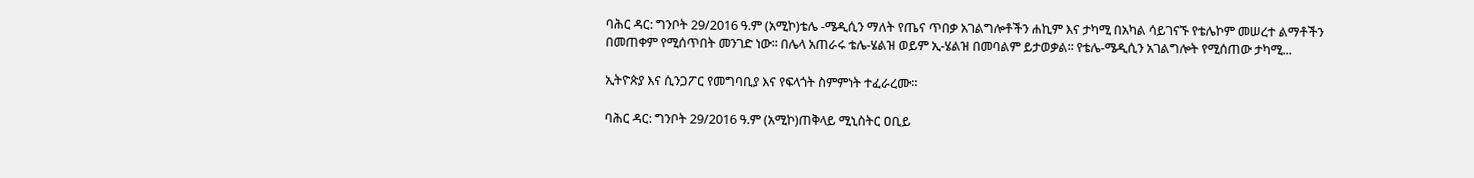ባሕር ዳር: ግንቦት 29/2016 ዓ.ም (አሚኮ)ቴሌ -ሜዲሲን ማለት የጤና ጥበቃ አገልግሎቶችን ሐኪም እና ታካሚ በአካል ሳይገናኙ የቴሌኮም መሠረተ ልማቶችን በመጠቀም የሚሰጥበት መንገድ ነው፡፡ በሌላ አጠራሩ ቴሌ-ሄልዝ ወይም ኢ-ሄልዝ በመባልም ይታወቃል፡፡ የቴሌ-ሜዲሲን አገልግሎት የሚሰጠው ታካሚ...

ኢትዮጵያ እና ሲንጋፖር የመግባቢያ እና የፍላጎት ስምምነት ተፈራረሙ።

ባሕር ዳር: ግንቦት 29/2016 ዓ.ም (አሚኮ)ጠቅላይ ሚኒስትር ዐቢይ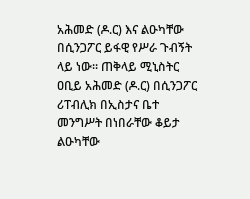አሕመድ (ዶ.ር) እና ልዑካቸው በሲንጋፖር ይፋዊ የሥራ ጉብኝት ላይ ነው። ጠቅላይ ሚኒስትር ዐቢይ አሕመድ (ዶ.ር) በሲንጋፖር ሪፐብሊክ በኢስታና ቤተ መንግሥት በነበራቸው ቆይታ ልዑካቸው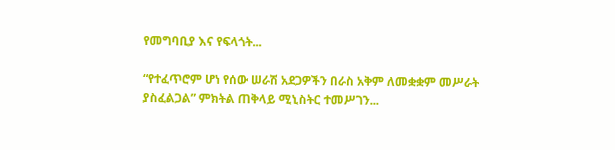የመግባቢያ እና የፍላጎት...

“የተፈጥሮም ሆነ የሰው ሠራሽ አደጋዎችን በራስ አቅም ለመቋቋም መሥራት ያስፈልጋል” ምክትል ጠቅላይ ሚኒስትር ተመሥገን...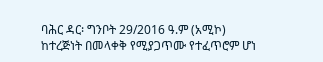ባሕር ዳር፡ ግንቦት 29/2016 ዓ.ም (አሚኮ) ከተረጅነት በመላቀቅ የሚያጋጥሙ የተፈጥሮም ሆነ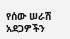የሰው ሠራሽ አደጋዎችን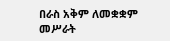በራስ አቅም ለመቋቋም መሥራት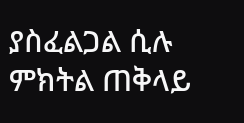ያስፈልጋል ሲሉ ምክትል ጠቅላይ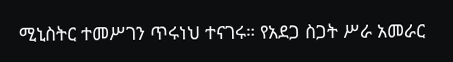ሚኒስትር ተመሥገን ጥሩነህ ተናገሩ። የአደጋ ስጋት ሥራ አመራር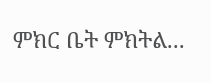ምክር ቤት ምክትል...